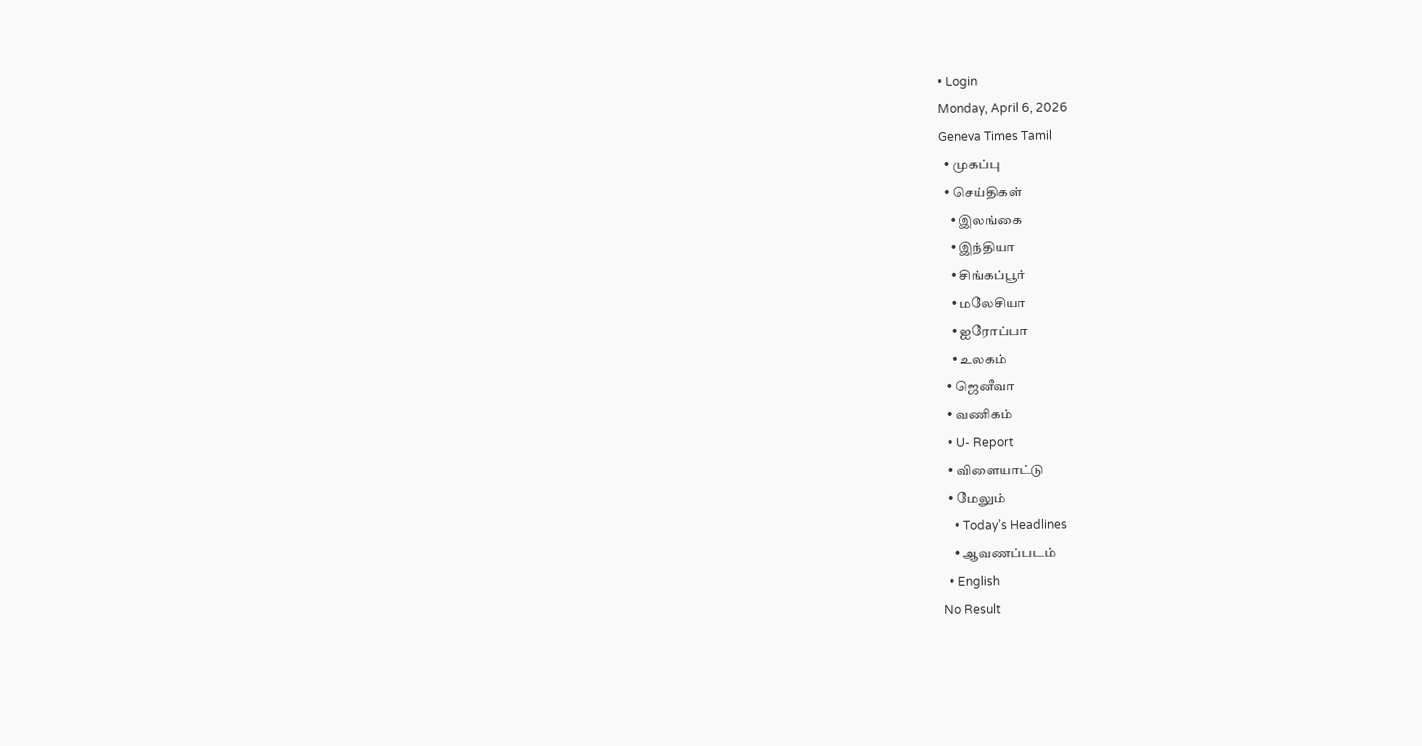• Login
Monday, April 6, 2026
Geneva Times Tamil
  • முகப்பு
  • செய்திகள்
    • இலங்கை
    • இந்தியா
    • சிங்கப்பூர்
    • மலேசியா
    • ஐரோப்பா
    • உலகம்
  • ஜெனீவா
  • வணிகம்
  • U- Report
  • விளையாட்டு
  • மேலும்
    • Today’s Headlines
    • ஆவணப்படம்
  • English
No Result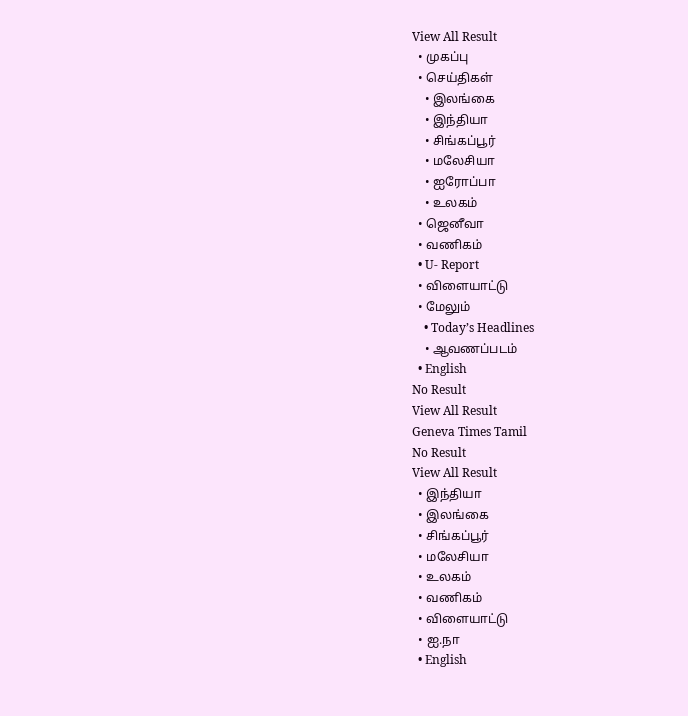View All Result
  • முகப்பு
  • செய்திகள்
    • இலங்கை
    • இந்தியா
    • சிங்கப்பூர்
    • மலேசியா
    • ஐரோப்பா
    • உலகம்
  • ஜெனீவா
  • வணிகம்
  • U- Report
  • விளையாட்டு
  • மேலும்
    • Today’s Headlines
    • ஆவணப்படம்
  • English
No Result
View All Result
Geneva Times Tamil
No Result
View All Result
  • இந்தியா
  • இலங்கை
  • சிங்கப்பூர்
  • மலேசியா
  • உலகம்
  • வணிகம்
  • விளையாட்டு
  • ஐ.நா
  • English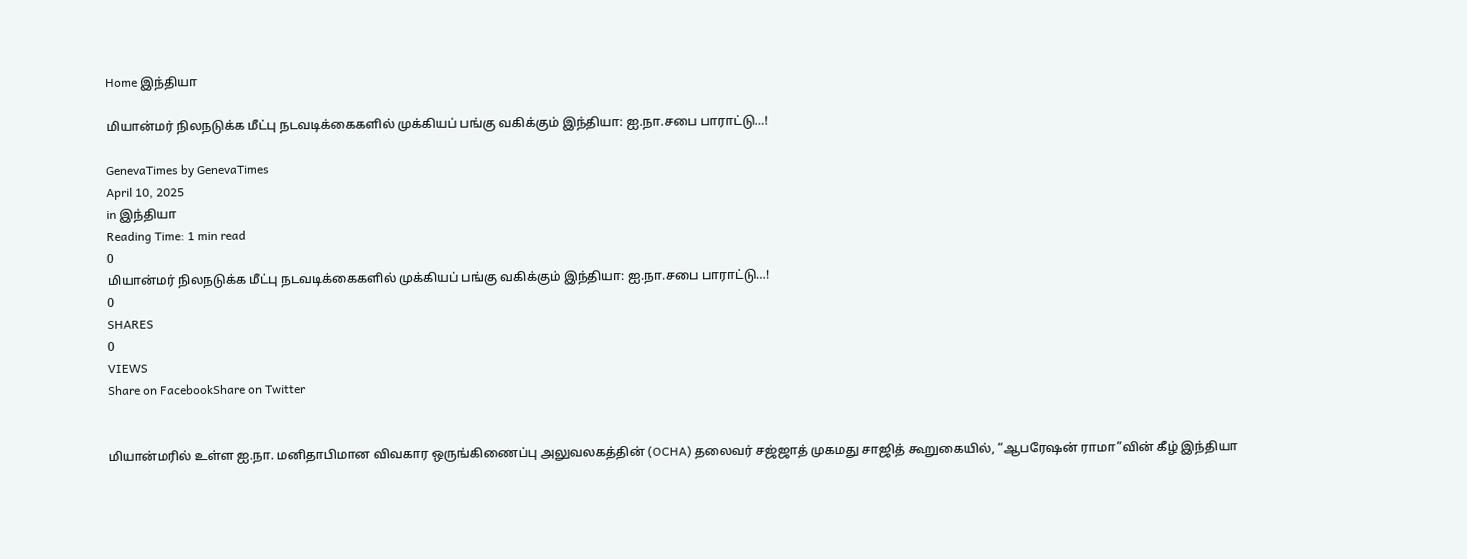Home இந்தியா

மியான்மர் நிலநடுக்க மீட்பு நடவடிக்கைகளில் முக்கியப் பங்கு வகிக்கும் இந்தியா: ஐ.நா.சபை பாராட்டு…!

GenevaTimes by GenevaTimes
April 10, 2025
in இந்தியா
Reading Time: 1 min read
0
மியான்மர் நிலநடுக்க மீட்பு நடவடிக்கைகளில் முக்கியப் பங்கு வகிக்கும் இந்தியா: ஐ.நா.சபை பாராட்டு…!
0
SHARES
0
VIEWS
Share on FacebookShare on Twitter


மியான்மரில் உள்ள ஐ.நா. மனிதாபிமான விவகார ஒருங்கிணைப்பு அலுவலகத்தின் (OCHA) தலைவர் சஜ்ஜாத் முகமது சாஜித் கூறுகையில், “ஆபரேஷன் ராமா”வின் கீழ் இந்தியா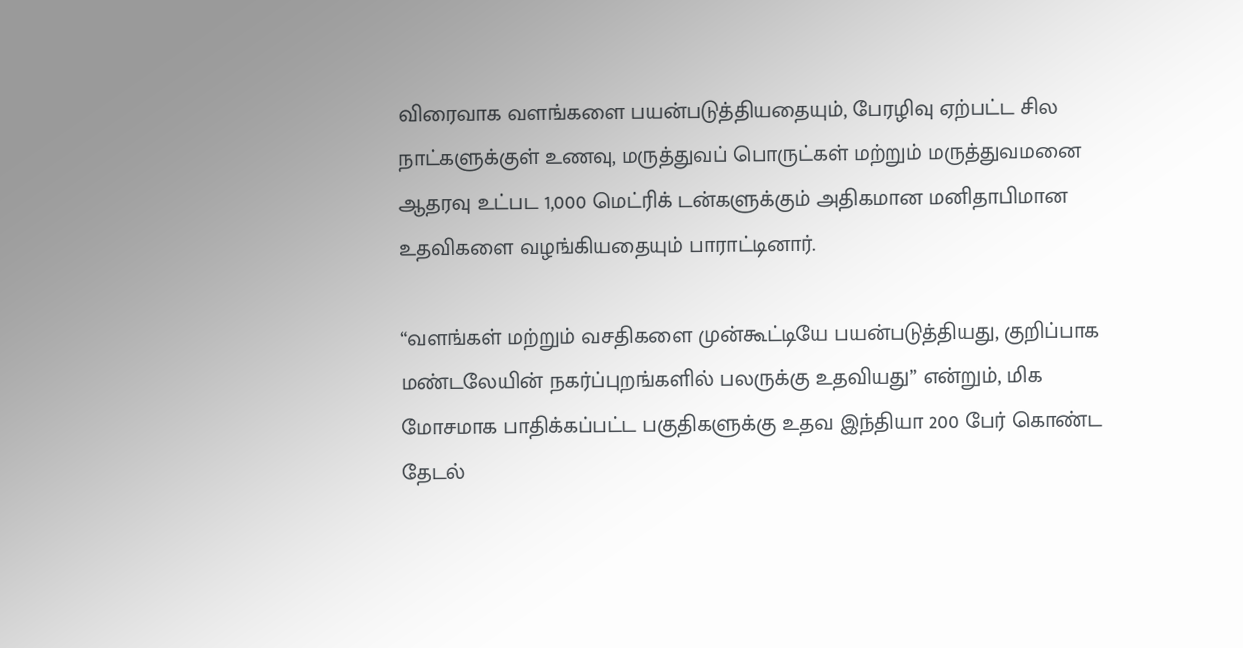விரைவாக வளங்களை பயன்படுத்தியதையும், பேரழிவு ஏற்பட்ட சில நாட்களுக்குள் உணவு, மருத்துவப் பொருட்கள் மற்றும் மருத்துவமனை ஆதரவு உட்பட 1,000 மெட்ரிக் டன்களுக்கும் அதிகமான மனிதாபிமான உதவிகளை வழங்கியதையும் பாராட்டினார்.

“வளங்கள் மற்றும் வசதிகளை முன்கூட்டியே பயன்படுத்தியது, குறிப்பாக மண்டலேயின் நகர்ப்புறங்களில் பலருக்கு உதவியது” என்றும், மிக மோசமாக பாதிக்கப்பட்ட பகுதிகளுக்கு உதவ இந்தியா 200 பேர் கொண்ட தேடல்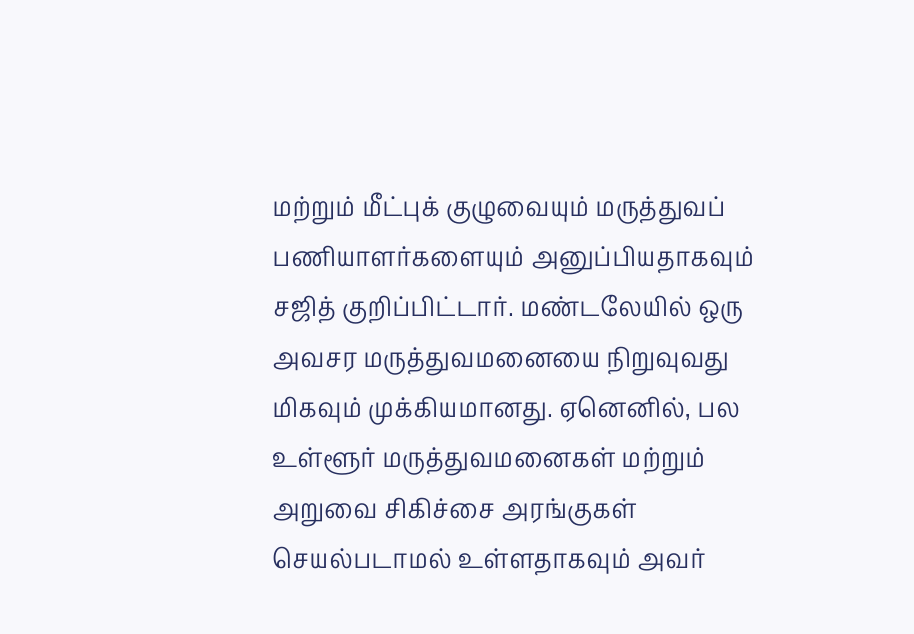மற்றும் மீட்புக் குழுவையும் மருத்துவப் பணியாளர்களையும் அனுப்பியதாகவும் சஜித் குறிப்பிட்டார். மண்டலேயில் ஒரு அவசர மருத்துவமனையை நிறுவுவது மிகவும் முக்கியமானது. ஏனெனில், பல உள்ளூர் மருத்துவமனைகள் மற்றும் அறுவை சிகிச்சை அரங்குகள் செயல்படாமல் உள்ளதாகவும் அவர்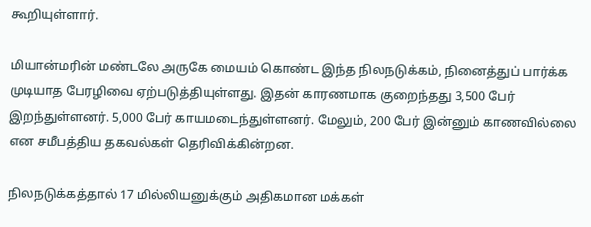கூறியுள்ளார்.

மியான்மரின் மண்டலே அருகே மையம் கொண்ட இந்த நிலநடுக்கம், நினைத்துப் பார்க்க முடியாத பேரழிவை ஏற்படுத்தியுள்ளது. இதன் காரணமாக குறைந்தது 3,500 பேர் இறந்துள்ளனர். 5,000 பேர் காயமடைந்துள்ளனர். மேலும், 200 பேர் இன்னும் காணவில்லை என சமீபத்திய தகவல்கள் தெரிவிக்கின்றன.

நிலநடுக்கத்தால் 17 மில்லியனுக்கும் அதிகமான மக்கள்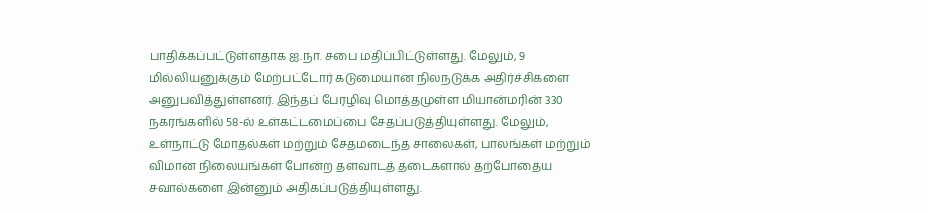பாதிக்கப்பட்டுள்ளதாக ஐ.நா. சபை மதிப்பிட்டுள்ளது. மேலும், 9 மில்லியனுக்கும் மேற்பட்டோர் கடுமையான நிலநடுக்க அதிர்ச்சிகளை அனுபவித்துள்ளனர். இந்தப் பேரழிவு மொத்தமுள்ள மியான்மரின் 330 நகரங்களில் 58-ல் உள்கட்டமைப்பை சேதப்படுத்தியுள்ளது. மேலும், உள்நாட்டு மோதல்கள் மற்றும் சேதமடைந்த சாலைகள், பாலங்கள் மற்றும் விமான நிலையங்கள் போன்ற தளவாடத் தடைகளால் தற்போதைய சவால்களை இன்னும் அதிகப்படுத்தியுள்ளது.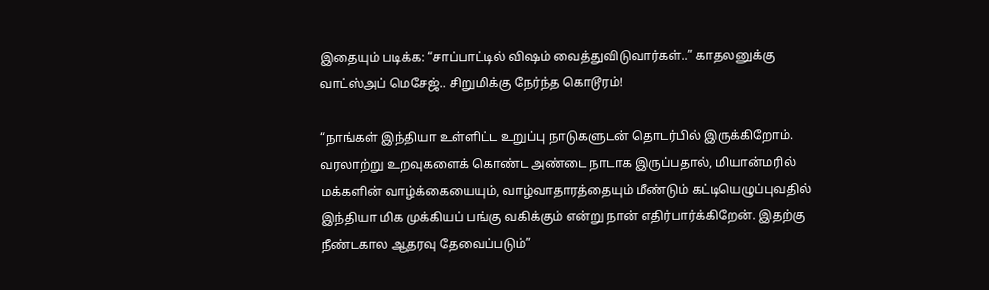இதையும் படிக்க: “சாப்பாட்டில் விஷம் வைத்துவிடுவார்கள்..” காதலனுக்கு வாட்ஸ்அப் மெசேஜ்.. சிறுமிக்கு நேர்ந்த கொடூரம்!

“நாங்கள் இந்தியா உள்ளிட்ட உறுப்பு நாடுகளுடன் தொடர்பில் இருக்கிறோம். வரலாற்று உறவுகளைக் கொண்ட அண்டை நாடாக இருப்பதால், மியான்மரில் மக்களின் வாழ்க்கையையும், வாழ்வாதாரத்தையும் மீண்டும் கட்டியெழுப்புவதில் இந்தியா மிக முக்கியப் பங்கு வகிக்கும் என்று நான் எதிர்பார்க்கிறேன். இதற்கு நீண்டகால ஆதரவு தேவைப்படும்”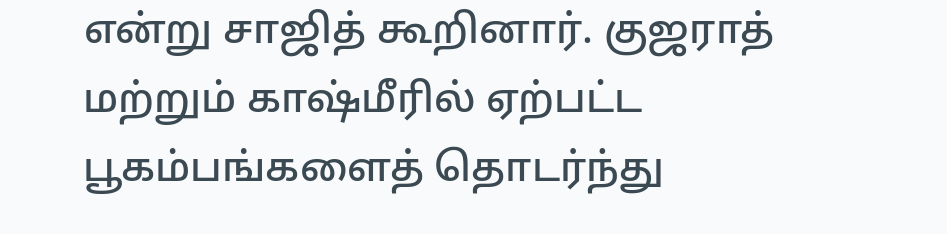என்று சாஜித் கூறினார். குஜராத் மற்றும் காஷ்மீரில் ஏற்பட்ட பூகம்பங்களைத் தொடர்ந்து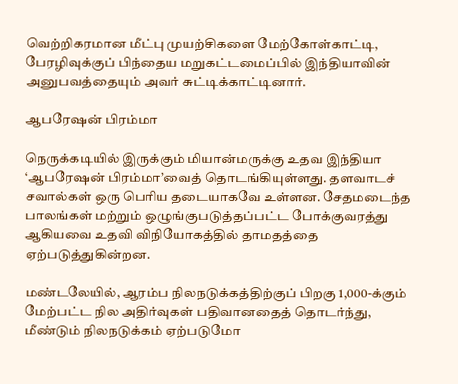வெற்றிகரமான மீட்பு முயற்சிகளை மேற்கோள்காட்டி, பேரழிவுக்குப் பிந்தைய மறுகட்டமைப்பில் இந்தியாவின் அனுபவத்தையும் அவர் சுட்டிக்காட்டினார்.

ஆபரேஷன் பிரம்மா

நெருக்கடியில் இருக்கும் மியான்மருக்கு உதவ இந்தியா ‘ஆபரேஷன் பிரம்மா’வைத் தொடங்கியுள்ளது. தளவாடச் சவால்கள் ஒரு பெரிய தடையாகவே உள்ளன. சேதமடைந்த பாலங்கள் மற்றும் ஒழுங்குபடுத்தப்பட்ட போக்குவரத்து ஆகியவை உதவி விநியோகத்தில் தாமதத்தை ஏற்படுத்துகின்றன.

மண்டலேயில், ஆரம்ப நிலநடுக்கத்திற்குப் பிறகு 1,000-க்கும் மேற்பட்ட நில அதிர்வுகள் பதிவானதைத் தொடர்ந்து, மீண்டும் நிலநடுக்கம் ஏற்படுமோ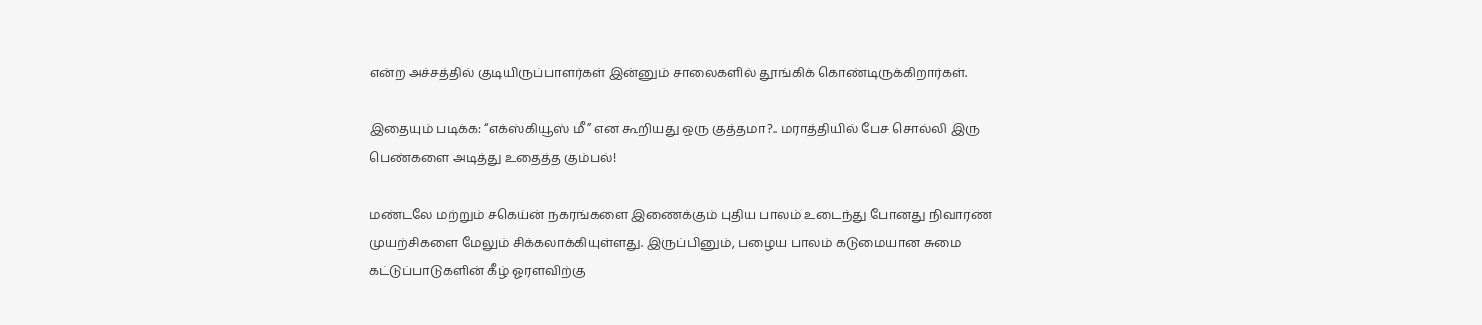என்ற அச்சத்தில் குடியிருப்பாளர்கள் இன்னும் சாலைகளில் தூங்கிக் கொண்டிருக்கிறார்கள்.

இதையும் படிக்க: “எக்ஸ்கியூஸ் மீ” என கூறியது ஒரு குத்தமா?.. மராத்தியில் பேச சொல்லி இரு பெண்களை அடித்து உதைத்த கும்பல்!

மண்டலே மற்றும் சகெய்ன் நகரங்களை இணைக்கும் புதிய பாலம் உடைந்து போனது நிவாரண முயற்சிகளை மேலும் சிக்கலாக்கியுள்ளது. இருப்பினும், பழைய பாலம் கடுமையான சுமை கட்டுப்பாடுகளின் கீழ் ஓரளவிற்கு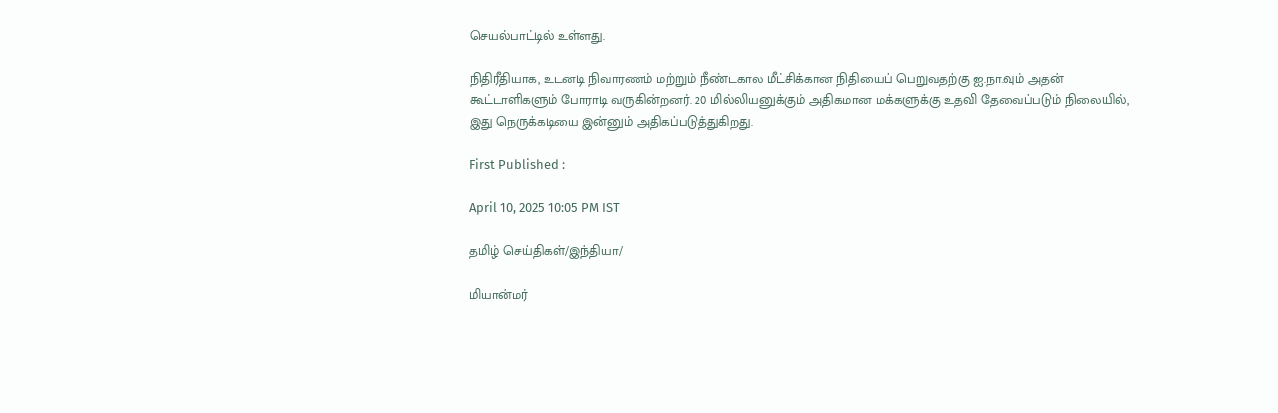செயல்பாட்டில் உள்ளது.

நிதிரீதியாக, உடனடி நிவாரணம் மற்றும் நீண்டகால மீட்சிக்கான நிதியைப் பெறுவதற்கு ஐ.நா.வும் அதன் கூட்டாளிகளும் போராடி வருகின்றனர். 20 மில்லியனுக்கும் அதிகமான மக்களுக்கு உதவி தேவைப்படும் நிலையில், இது நெருக்கடியை இன்னும் அதிகப்படுத்துகிறது.

First Published :

April 10, 2025 10:05 PM IST

தமிழ் செய்திகள்/இந்தியா/

மியான்மர்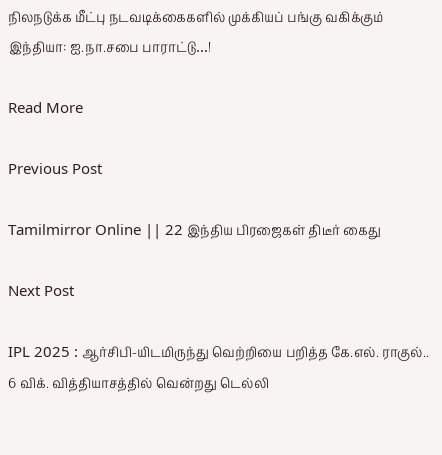நிலநடுக்க மீட்பு நடவடிக்கைகளில் முக்கியப் பங்கு வகிக்கும் இந்தியா: ஐ.நா.சபை பாராட்டு…!

Read More

Previous Post

Tamilmirror Online || 22 இந்திய பிரஜைகள் திடீர் கைது

Next Post

IPL 2025 : ஆர்சிபி-யிடமிருந்து வெற்றியை பறித்த கே.எல். ராகுல்.. 6 விக். வித்தியாசத்தில் வென்றது டெல்லி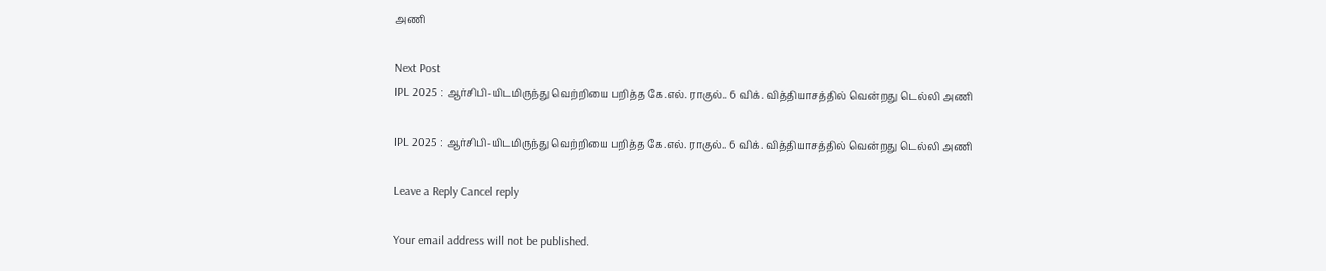அணி

Next Post
IPL 2025 : ஆர்சிபி-யிடமிருந்து வெற்றியை பறித்த கே.எல். ராகுல்.. 6 விக். வித்தியாசத்தில் வென்றது டெல்லி அணி

IPL 2025 : ஆர்சிபி-யிடமிருந்து வெற்றியை பறித்த கே.எல். ராகுல்.. 6 விக். வித்தியாசத்தில் வென்றது டெல்லி அணி

Leave a Reply Cancel reply

Your email address will not be published.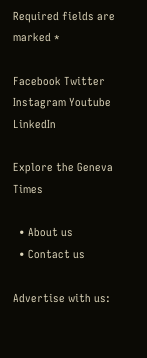Required fields are marked *

Facebook Twitter Instagram Youtube LinkedIn

Explore the Geneva Times

  • About us
  • Contact us

Advertise with us: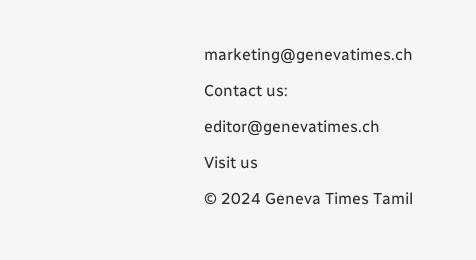marketing@genevatimes.ch

Contact us:

editor@genevatimes.ch

Visit us

© 2024 Geneva Times Tamil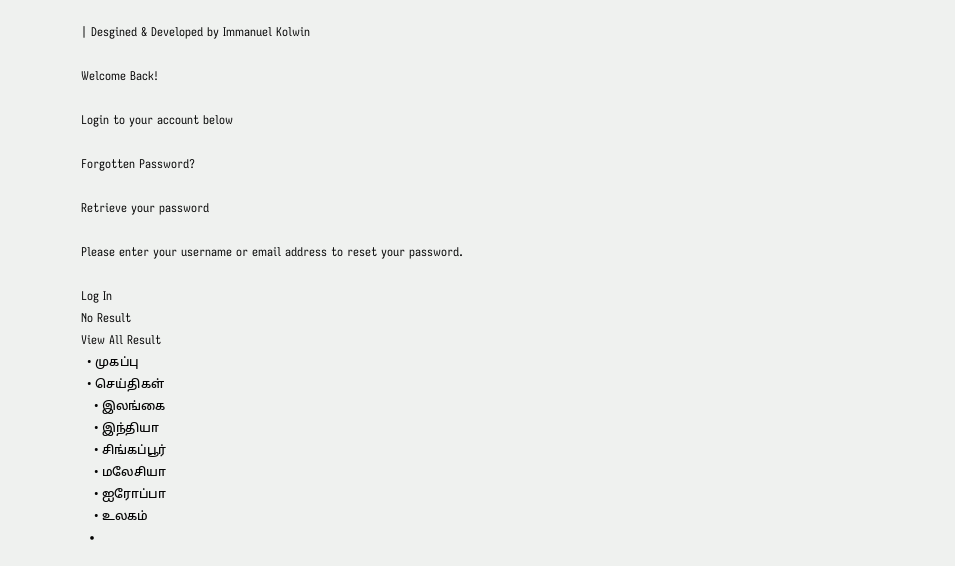| Desgined & Developed by Immanuel Kolwin

Welcome Back!

Login to your account below

Forgotten Password?

Retrieve your password

Please enter your username or email address to reset your password.

Log In
No Result
View All Result
  • முகப்பு
  • செய்திகள்
    • இலங்கை
    • இந்தியா
    • சிங்கப்பூர்
    • மலேசியா
    • ஐரோப்பா
    • உலகம்
  •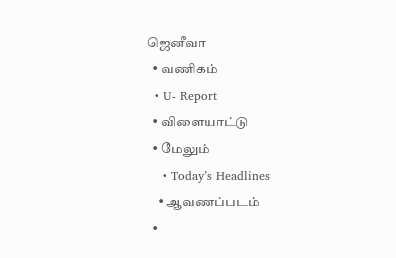ஜெனீவா
  • வணிகம்
  • U- Report
  • விளையாட்டு
  • மேலும்
    • Today’s Headlines
    • ஆவணப்படம்
  •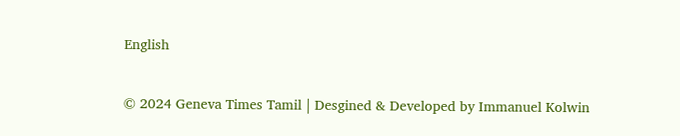English

© 2024 Geneva Times Tamil | Desgined & Developed by Immanuel Kolwin